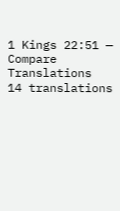1 Kings 22:51 — Compare Translations
14 translations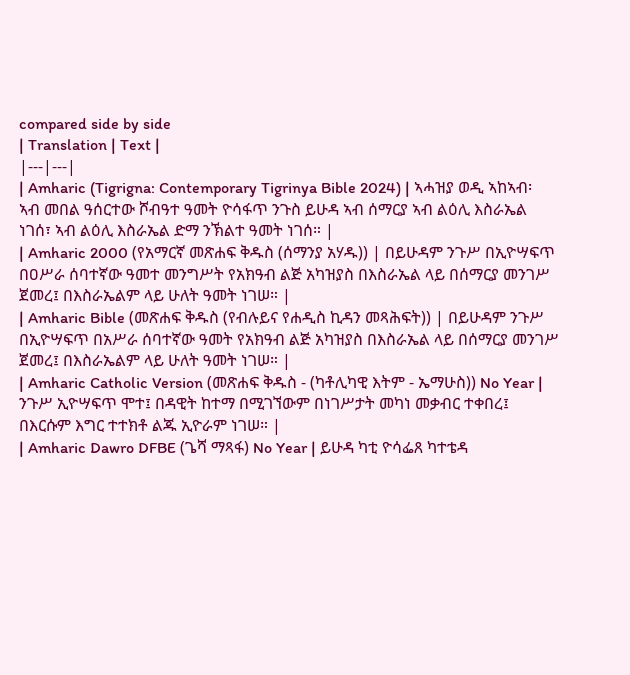compared side by side
| Translation | Text |
|---|---|
| Amharic (Tigrigna: Contemporary Tigrinya Bible 2024) | ኣሓዝያ ወዲ ኣከኣብ፡ ኣብ መበል ዓሰርተው ሾብዓተ ዓመት ዮሳፋጥ ንጉስ ይሁዳ ኣብ ሰማርያ ኣብ ልዕሊ እስራኤል ነገሰ፣ ኣብ ልዕሊ እስራኤል ድማ ንኽልተ ዓመት ነገሰ። |
| Amharic 2000 (የአማርኛ መጽሐፍ ቅዱስ (ሰማንያ አሃዱ)) | በይሁዳም ንጉሥ በኢዮሣፍጥ በዐሥራ ሰባተኛው ዓመተ መንግሥት የአክዓብ ልጅ አካዝያስ በእስራኤል ላይ በሰማርያ መንገሥ ጀመረ፤ በእስራኤልም ላይ ሁለት ዓመት ነገሠ። |
| Amharic Bible (መጽሐፍ ቅዱስ (የብሉይና የሐዲስ ኪዳን መጻሕፍት)) | በይሁዳም ንጉሥ በኢዮሣፍጥ በአሥራ ሰባተኛው ዓመት የአክዓብ ልጅ አካዝያስ በእስራኤል ላይ በሰማርያ መንገሥ ጀመረ፤ በእስራኤልም ላይ ሁለት ዓመት ነገሠ። |
| Amharic Catholic Version (መጽሐፍ ቅዱስ - (ካቶሊካዊ እትም - ኤማሁስ)) No Year | ንጉሥ ኢዮሣፍጥ ሞተ፤ በዳዊት ከተማ በሚገኘውም በነገሥታት መካነ መቃብር ተቀበረ፤ በእርሱም እግር ተተክቶ ልጁ ኢዮራም ነገሠ። |
| Amharic Dawro DFBE (ጌሻ ማጻፋ) No Year | ይሁዳ ካቲ ዮሳፌጸ ካተቴዳ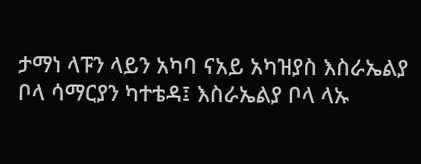ታማነ ላፑን ላይን አካባ ናአይ አካዝያስ እስራኤልያ ቦላ ሳማርያን ካተቴዳ፤ እስራኤልያ ቦላ ላኡ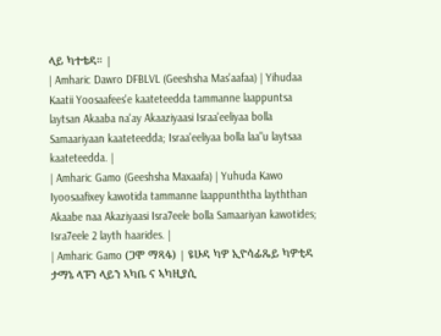ላይ ካተቴዳ። |
| Amharic Dawro DFBLVL (Geeshsha Mas'aafaa) | Yihudaa Kaatii Yoosaafees'e kaateteedda tammanne laappuntsa laytsan Akaaba na'ay Akaaziyaasi Israa'eeliyaa bolla Samaariyaan kaateteedda; Israa'eeliyaa bolla laa"u laytsaa kaateteedda. |
| Amharic Gamo (Geeshsha Maxaafa) | Yuhuda Kawo Iyoosaafixey kawotida tammanne laappunththa layththan Akaabe naa Akaziyaasi Isra7eele bolla Samaariyan kawotides; Isra7eele 2 layth haarides. |
| Amharic Gamo (ጋሞ ማጻፋ) | ዩሁዳ ካዎ ኢዮሳፊጼይ ካዎቲዳ ታማኔ ላፑን ላይን ኣካቤ ና ኣካዚያሲ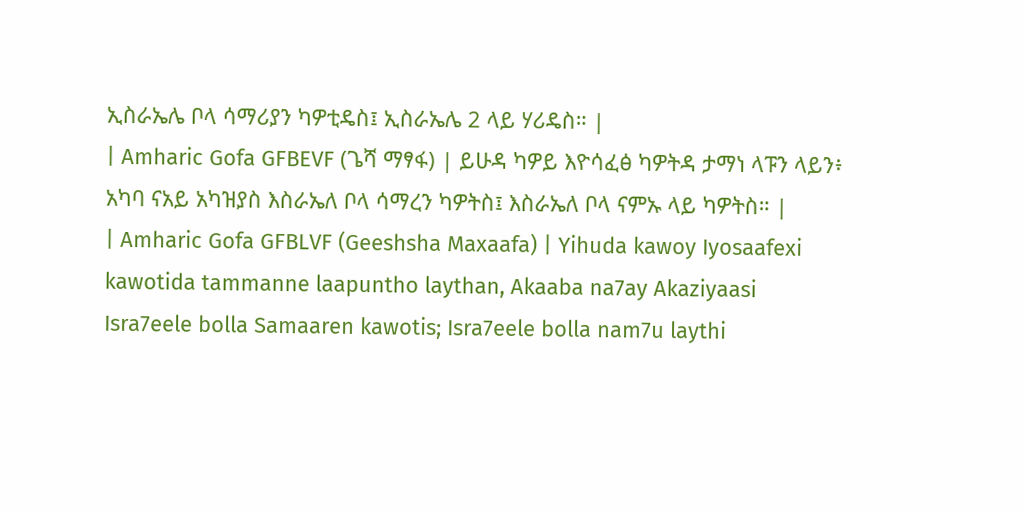ኢስራኤሌ ቦላ ሳማሪያን ካዎቲዴስ፤ ኢስራኤሌ 2 ላይ ሃሪዴስ። |
| Amharic Gofa GFBEVF (ጌሻ ማፃፋ) | ይሁዳ ካዎይ እዮሳፈፅ ካዎትዳ ታማነ ላፑን ላይን፥ አካባ ናአይ አካዝያስ እስራኤለ ቦላ ሳማረን ካዎትስ፤ እስራኤለ ቦላ ናምኡ ላይ ካዎትስ። |
| Amharic Gofa GFBLVF (Geeshsha Maxaafa) | Yihuda kawoy Iyosaafexi kawotida tammanne laapuntho laythan, Akaaba na7ay Akaziyaasi Isra7eele bolla Samaaren kawotis; Isra7eele bolla nam7u laythi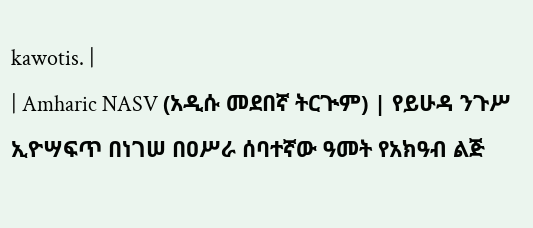kawotis. |
| Amharic NASV (አዲሱ መደበኛ ትርጒም) | የይሁዳ ንጉሥ ኢዮሣፍጥ በነገሠ በዐሥራ ሰባተኛው ዓመት የአክዓብ ልጅ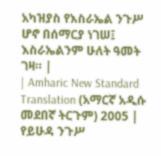አካዝያስ የእስራኤል ንጉሥ ሆኖ በሰማርያ ነገሠ፤ እስራኤልንም ሁለት ዓመት ገዛ። |
| Amharic New Standard Translation (አማርኛ አዲሱ መደበኛ ትርጉም) 2005 | የይሁዳ ንጉሥ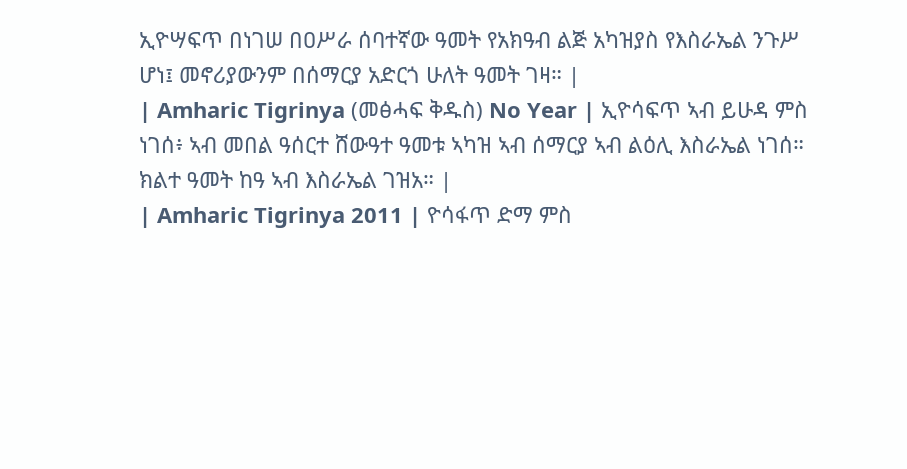ኢዮሣፍጥ በነገሠ በዐሥራ ሰባተኛው ዓመት የአክዓብ ልጅ አካዝያስ የእስራኤል ንጉሥ ሆነ፤ መኖሪያውንም በሰማርያ አድርጎ ሁለት ዓመት ገዛ። |
| Amharic Tigrinya (መፅሓፍ ቅዱስ) No Year | ኢዮሳፍጥ ኣብ ይሁዳ ምስ ነገሰ፥ ኣብ መበል ዓሰርተ ሸውዓተ ዓመቱ ኣካዝ ኣብ ሰማርያ ኣብ ልዕሊ እስራኤል ነገሰ። ክልተ ዓመት ከዓ ኣብ እስራኤል ገዝአ። |
| Amharic Tigrinya 2011 | ዮሳፋጥ ድማ ምስ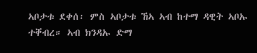ኣቦታቱ ደቀሰ፡ ምስ ኣቦታቱ ኸኣ ኣብ ከተማ ዳዊት ኣቦኡ ተቐብረ። ኣብ ክንዳኡ ድማ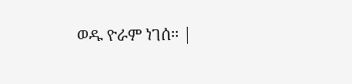ወዱ ዮራም ነገሰ። |